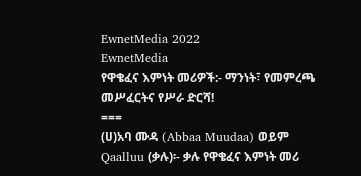EwnetMedia 2022
EwnetMedia
የዋቄፈና እምነት መሪዎች:- ማንነት፣ የመምረጫ መሥፈርትና የሥራ ድርሻ!
===
(ሀ)አባ ሙዳ (Abbaa Muudaa) ወይም Qaalluu (ቃሉ)፡- ቃሉ የዋቄፈና እምነት መሪ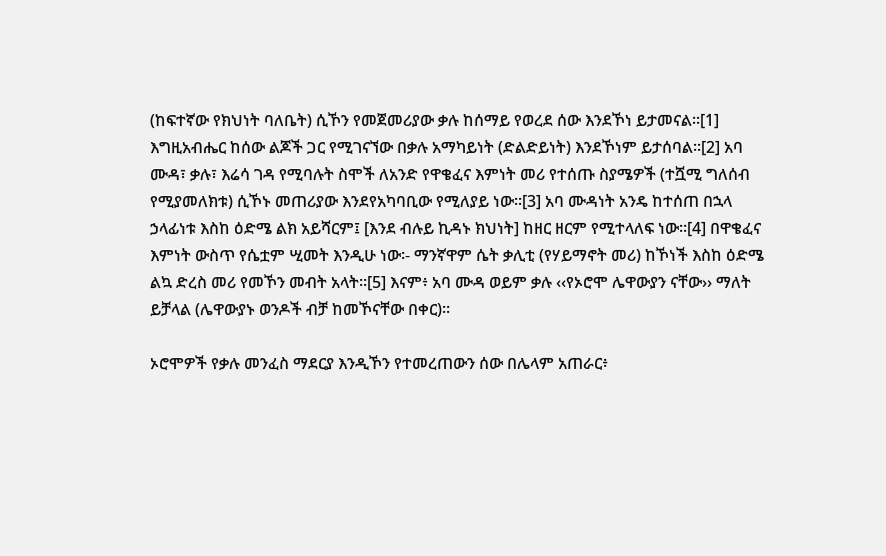(ከፍተኛው የክህነት ባለቤት) ሲኾን የመጀመሪያው ቃሉ ከሰማይ የወረደ ሰው እንደኾነ ይታመናል፡፡[1] እግዚአብሔር ከሰው ልጆች ጋር የሚገናኘው በቃሉ አማካይነት (ድልድይነት) እንደኾነም ይታሰባል፡፡[2] አባ ሙዳ፣ ቃሉ፣ እሬሳ ገዳ የሚባሉት ስሞች ለአንድ የዋቄፈና እምነት መሪ የተሰጡ ስያሜዎች (ተሿሚ ግለሰብ የሚያመለክቱ) ሲኾኑ መጠሪያው እንደየአካባቢው የሚለያይ ነው፡፡[3] አባ ሙዳነት አንዴ ከተሰጠ በኋላ ኃላፊነቱ እስከ ዕድሜ ልክ አይሻርም፤ [እንደ ብሉይ ኪዳኑ ክህነት] ከዘር ዘርም የሚተላለፍ ነው፡፡[4] በዋቄፈና እምነት ውስጥ የሴቷም ሢመት እንዲሁ ነው፡- ማንኛዋም ሴት ቃሊቲ (የሃይማኖት መሪ) ከኾነች እስከ ዕድሜ ልኳ ድረስ መሪ የመኾን መብት አላት፡፡[5] እናም፥ አባ ሙዳ ወይም ቃሉ ‹‹የኦሮሞ ሌዋውያን ናቸው›› ማለት ይቻላል (ሌዋውያኑ ወንዶች ብቻ ከመኾናቸው በቀር)፡፡

ኦሮሞዎች የቃሉ መንፈስ ማደርያ እንዲኾን የተመረጠውን ሰው በሌላም አጠራር፥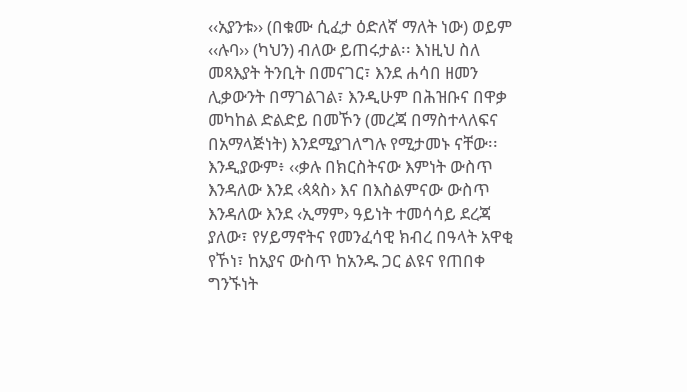‹‹አያንቱ›› (በቁሙ ሲፈታ ዕድለኛ ማለት ነው) ወይም ‹‹ሉባ›› (ካህን) ብለው ይጠሩታል፡፡ እነዚህ ስለ መጻእያት ትንቢት በመናገር፣ እንደ ሐሳበ ዘመን ሊቃውንት በማገልገል፣ እንዲሁም በሕዝቡና በዋቃ መካከል ድልድይ በመኾን (መረጃ በማስተላለፍና በአማላጅነት) እንደሚያገለግሉ የሚታመኑ ናቸው፡፡ እንዲያውም፥ ‹‹ቃሉ በክርስትናው እምነት ውስጥ እንዳለው እንደ ‹ጳጳስ› እና በእስልምናው ውስጥ እንዳለው እንደ ‹ኢማም› ዓይነት ተመሳሳይ ደረጃ ያለው፣ የሃይማኖትና የመንፈሳዊ ክብረ በዓላት አዋቂ የኾነ፣ ከአያና ውስጥ ከአንዱ ጋር ልዩና የጠበቀ ግንኙነት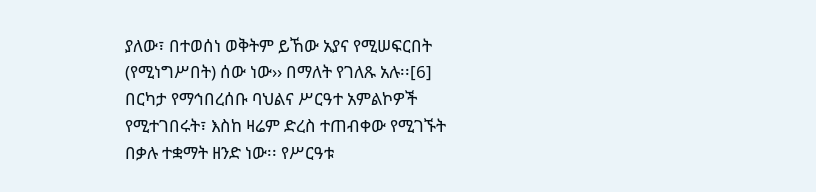ያለው፣ በተወሰነ ወቅትም ይኸው አያና የሚሠፍርበት (የሚነግሥበት) ሰው ነው›› በማለት የገለጹ አሉ፡፡[6]
በርካታ የማኅበረሰቡ ባህልና ሥርዓተ አምልኮዎች የሚተገበሩት፣ እስከ ዛሬም ድረስ ተጠብቀው የሚገኙት በቃሉ ተቋማት ዘንድ ነው፡፡ የሥርዓቱ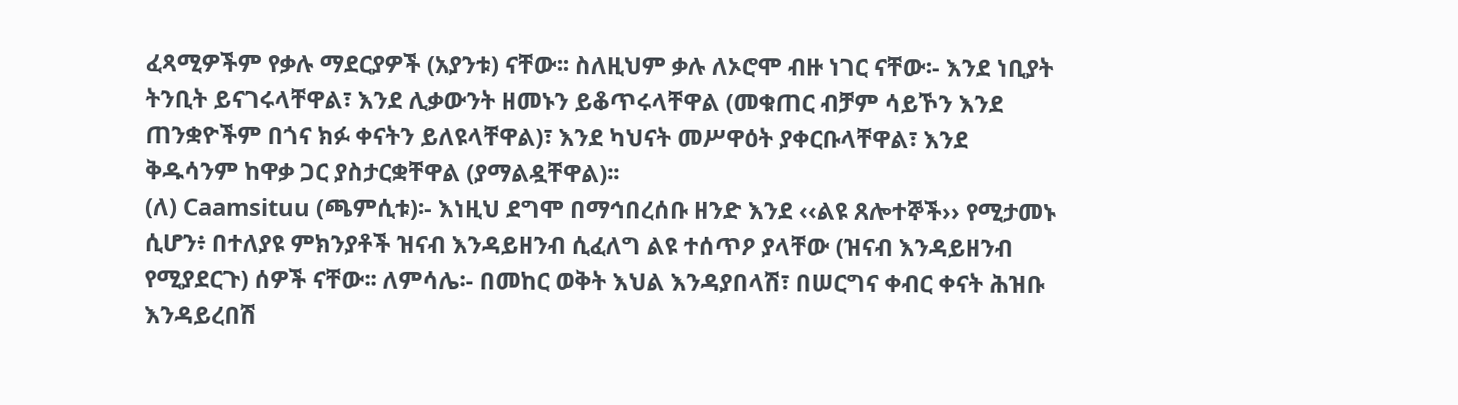ፈጻሚዎችም የቃሉ ማደርያዎች (አያንቱ) ናቸው፡፡ ስለዚህም ቃሉ ለኦሮሞ ብዙ ነገር ናቸው፡- እንደ ነቢያት ትንቢት ይናገሩላቸዋል፣ እንደ ሊቃውንት ዘመኑን ይቆጥሩላቸዋል (መቁጠር ብቻም ሳይኾን እንደ ጠንቋዮችም በጎና ክፉ ቀናትን ይለዩላቸዋል)፣ እንደ ካህናት መሥዋዕት ያቀርቡላቸዋል፣ እንደ ቅዱሳንም ከዋቃ ጋር ያስታርቋቸዋል (ያማልዷቸዋል)፡፡
(ለ) Caamsituu (ጫምሲቱ)፡- እነዚህ ደግሞ በማኅበረሰቡ ዘንድ እንደ ‹‹ልዩ ጸሎተኞች›› የሚታመኑ ሲሆን፥ በተለያዩ ምክንያቶች ዝናብ እንዳይዘንብ ሲፈለግ ልዩ ተሰጥዖ ያላቸው (ዝናብ እንዳይዘንብ የሚያደርጉ) ሰዎች ናቸው፡፡ ለምሳሌ፡- በመከር ወቅት እህል እንዳያበላሽ፣ በሠርግና ቀብር ቀናት ሕዝቡ እንዳይረበሽ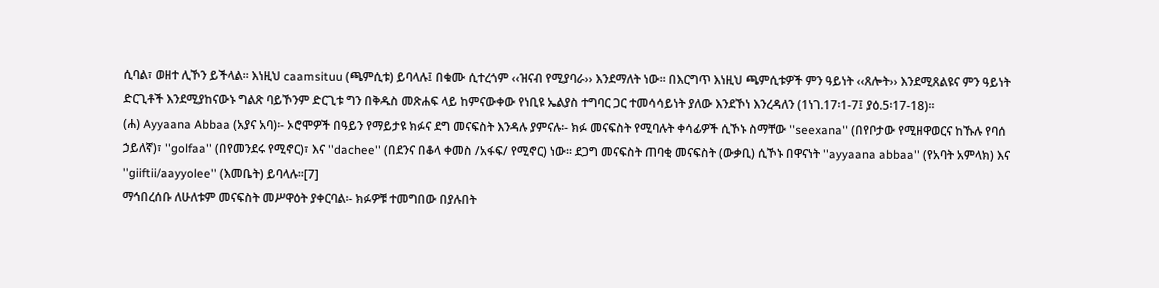ሲባል፣ ወዘተ ሊኾን ይችላል፡፡ እነዚህ caamsituu (ጫምሲቱ) ይባላሉ፤ በቁሙ ሲተረጎም ‹‹ዝናብ የሚያባራ›› እንደማለት ነው፡፡ በእርግጥ እነዚህ ጫምሲቱዎች ምን ዓይነት ‹‹ጸሎት›› እንደሚጸልዩና ምን ዓይነት ድርጊቶች እንደሚያከናውኑ ግልጽ ባይኾንም ድርጊቱ ግን በቅዱስ መጽሐፍ ላይ ከምናውቀው የነቢዩ ኤልያስ ተግባር ጋር ተመሳሳይነት ያለው እንደኾነ እንረዳለን (1ነገ.17፡1-7፤ ያዕ.5፡17-18)፡፡
(ሐ) Ayyaana Abbaa (አያና አባ)፡- ኦሮሞዎች በዓይን የማይታዩ ክፉና ደግ መናፍስት እንዳሉ ያምናሉ፡- ክፉ መናፍስት የሚባሉት ቀሳፊዎች ሲኾኑ ስማቸው ''seexana'' (በየቦታው የሚዘዋወርና ከኹሉ የባሰ ኃይለኛ)፣ ''golfaa'' (በየመንደሩ የሚኖር)፣ እና ''dachee'' (በደንና በቆላ ቀመስ /አፋፍ/ የሚኖር) ነው፡፡ ደጋግ መናፍስት ጠባቂ መናፍስት (ውቃቢ) ሲኾኑ በዋናነት ''ayyaana abbaa'' (የአባት አምላክ) እና ''giiftii/aayyolee'' (እመቤት) ይባላሉ፡፡[7]
ማኅበረሰቡ ለሁለቱም መናፍስት መሥዋዕት ያቀርባል፡- ክፉዎቹ ተመግበው በያሉበት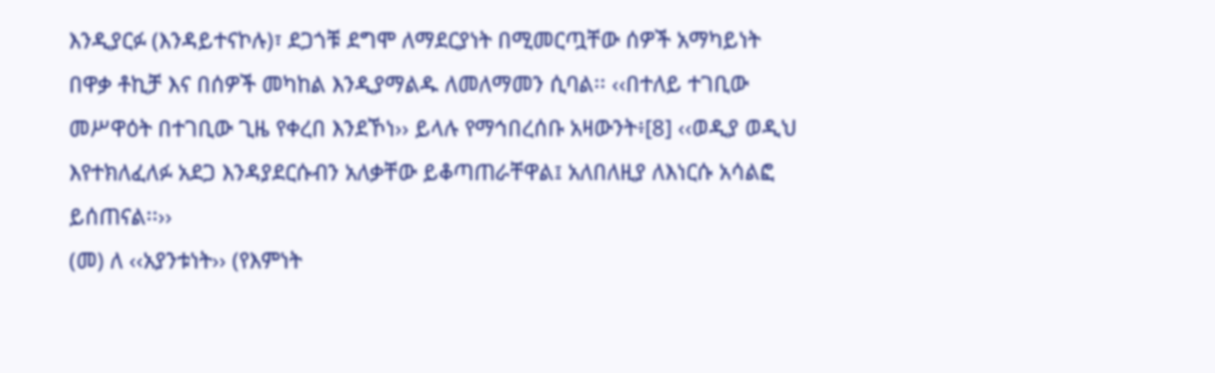እንዲያርፉ (እንዳይተናኮሉ)፣ ደጋጎቹ ደግሞ ለማደርያነት በሚመርጧቸው ሰዎች አማካይነት በዋቃ ቶኪቻ እና በሰዎች መካከል እንዲያማልዱ ለመለማመን ሲባል፡፡ ‹‹በተለይ ተገቢው መሥዋዕት በተገቢው ጊዜ የቀረበ እንደኾነ›› ይላሉ የማኅበረሰቡ አዛውንት፥[8] ‹‹ወዲያ ወዲህ እየተክለፈለፉ አደጋ እንዳያደርሱብን አለቃቸው ይቆጣጠራቸዋል፤ አለበለዚያ ለእነርሱ አሳልፎ ይሰጠናል፡፡››
(መ) ለ ‹‹አያንቱነት›› (የእምነት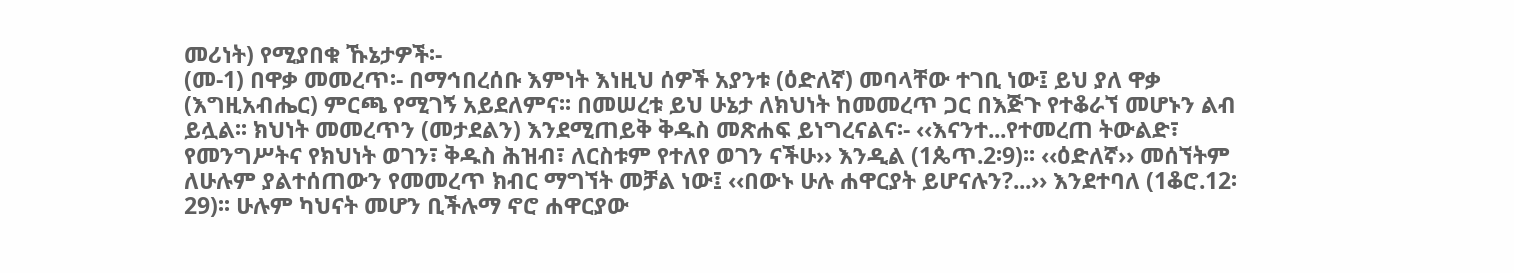መሪነት) የሚያበቁ ኹኔታዎች፡-
(መ-1) በዋቃ መመረጥ፡- በማኅበረሰቡ እምነት እነዚህ ሰዎች አያንቱ (ዕድለኛ) መባላቸው ተገቢ ነው፤ ይህ ያለ ዋቃ (እግዚአብሔር) ምርጫ የሚገኝ አይደለምና፡፡ በመሠረቱ ይህ ሁኔታ ለክህነት ከመመረጥ ጋር በእጅጉ የተቆራኘ መሆኑን ልብ ይሏል፡፡ ክህነት መመረጥን (መታደልን) እንደሚጠይቅ ቅዱስ መጽሐፍ ይነግረናልና፡- ‹‹እናንተ...የተመረጠ ትውልድ፣ የመንግሥትና የክህነት ወገን፣ ቅዱስ ሕዝብ፣ ለርስቱም የተለየ ወገን ናችሁ›› እንዲል (1ጴጥ.2፡9)፡፡ ‹‹ዕድለኛ›› መሰኘትም ለሁሉም ያልተሰጠውን የመመረጥ ክብር ማግኘት መቻል ነው፤ ‹‹በውኑ ሁሉ ሐዋርያት ይሆናሉን?...›› እንደተባለ (1ቆሮ.12፡29)፡፡ ሁሉም ካህናት መሆን ቢችሉማ ኖሮ ሐዋርያው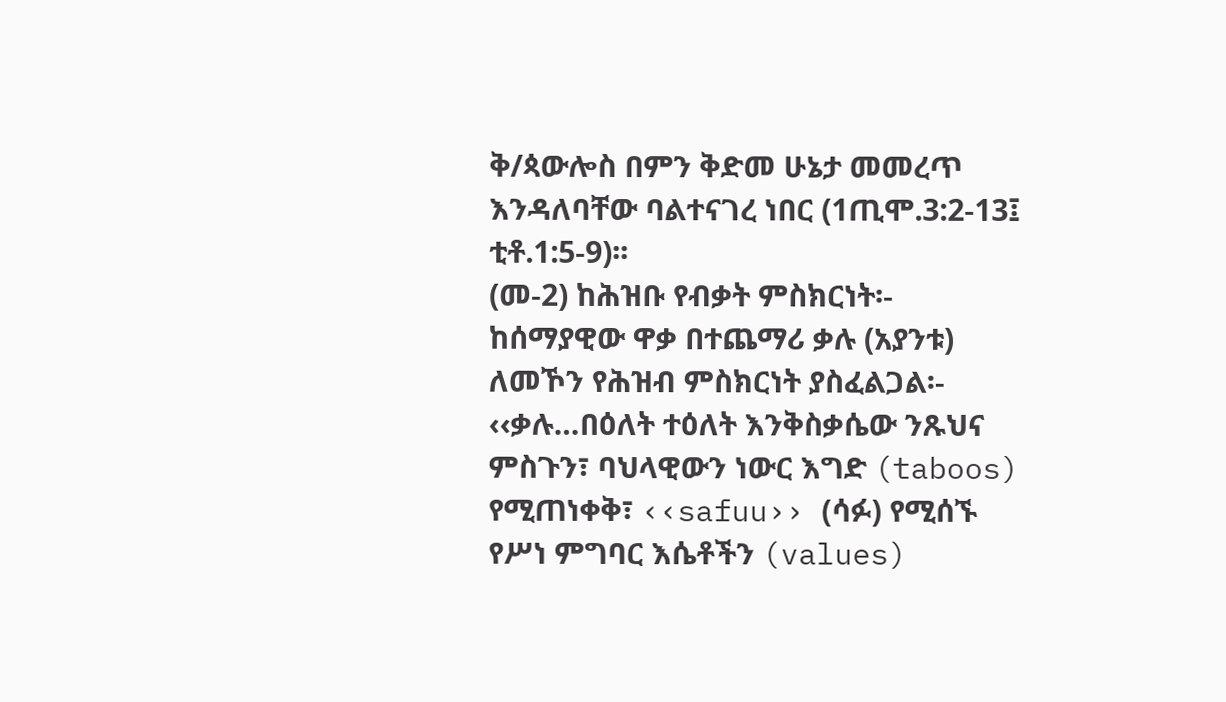ቅ/ጳውሎስ በምን ቅድመ ሁኔታ መመረጥ እንዳለባቸው ባልተናገረ ነበር (1ጢሞ.3:2-13፤ ቲቶ.1:5-9)፡፡
(መ-2) ከሕዝቡ የብቃት ምስክርነት፡- ከሰማያዊው ዋቃ በተጨማሪ ቃሉ (አያንቱ) ለመኾን የሕዝብ ምስክርነት ያስፈልጋል፡- ‹‹ቃሉ…በዕለት ተዕለት እንቅስቃሴው ንጹህና ምስጉን፣ ባህላዊውን ነውር እግድ (taboos) የሚጠነቀቅ፣ ‹‹safuu›› (ሳፉ) የሚሰኙ የሥነ ምግባር እሴቶችን (values)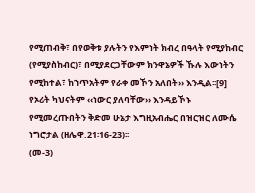የሚጠብቅ፣ በየወቅቱ ያሉትን የእምነት ክብረ በዓላት የሚያከብር (የሚያስከብር)፣ በሚያደርጋቸውም ክንዋኔዎች ኹሉ እውነትን የሚከተል፣ ከኀጥአትም የራቀ መኾን አለበት›› እንዲል፡፡[9] የኦሪት ካህናትም ‹‹ነውር ያለባቸው›› እንዳይኾኑ የሚመረጡበትን ቅድመ ሁኔታ እግዚአብሔር በዝርዝር ለሙሴ ነግሮታል (ዘሌዋ.21፡16-23)፡፡
(መ-3)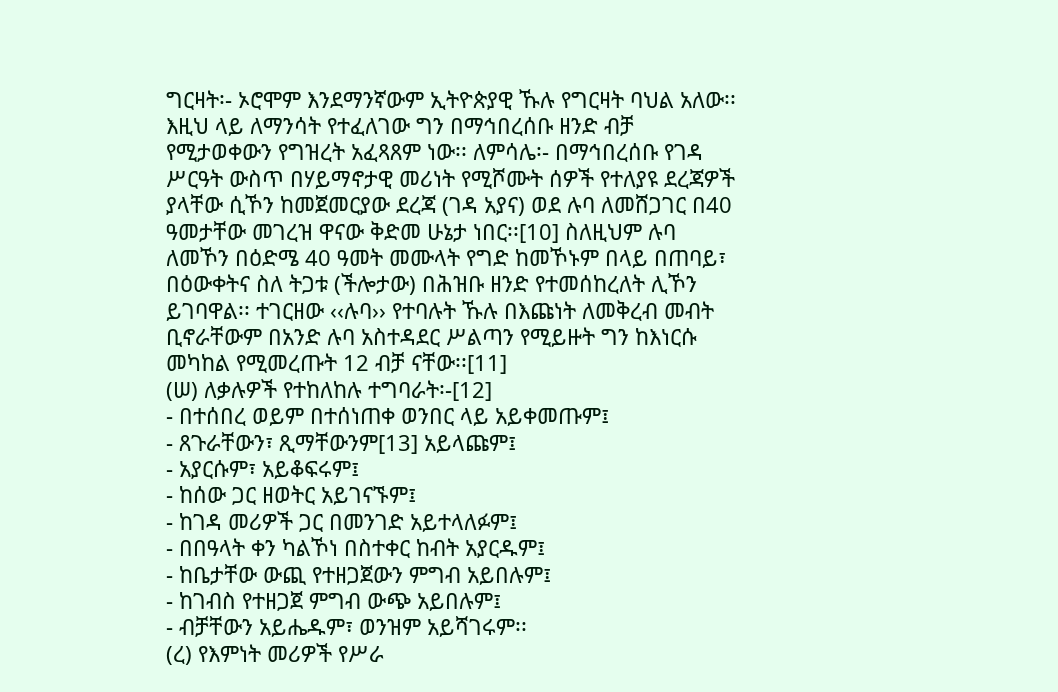ግርዛት፡- ኦሮሞም እንደማንኛውም ኢትዮጵያዊ ኹሉ የግርዛት ባህል አለው፡፡ እዚህ ላይ ለማንሳት የተፈለገው ግን በማኅበረሰቡ ዘንድ ብቻ የሚታወቀውን የግዝረት አፈጻጸም ነው፡፡ ለምሳሌ፡- በማኅበረሰቡ የገዳ ሥርዓት ውስጥ በሃይማኖታዊ መሪነት የሚሾሙት ሰዎች የተለያዩ ደረጃዎች ያላቸው ሲኾን ከመጀመርያው ደረጃ (ገዳ አያና) ወደ ሉባ ለመሸጋገር በ40 ዓመታቸው መገረዝ ዋናው ቅድመ ሁኔታ ነበር፡፡[10] ስለዚህም ሉባ ለመኾን በዕድሜ 40 ዓመት መሙላት የግድ ከመኾኑም በላይ በጠባይ፣ በዕውቀትና ስለ ትጋቱ (ችሎታው) በሕዝቡ ዘንድ የተመሰከረለት ሊኾን ይገባዋል፡፡ ተገርዘው ‹‹ሉባ›› የተባሉት ኹሉ በእጩነት ለመቅረብ መብት ቢኖራቸውም በአንድ ሉባ አስተዳደር ሥልጣን የሚይዙት ግን ከእነርሱ መካከል የሚመረጡት 12 ብቻ ናቸው፡፡[11]
(ሠ) ለቃሉዎች የተከለከሉ ተግባራት፡-[12]
- በተሰበረ ወይም በተሰነጠቀ ወንበር ላይ አይቀመጡም፤
- ጸጉራቸውን፣ ጺማቸውንም[13] አይላጩም፤
- አያርሱም፣ አይቆፍሩም፤
- ከሰው ጋር ዘወትር አይገናኙም፤
- ከገዳ መሪዎች ጋር በመንገድ አይተላለፉም፤
- በበዓላት ቀን ካልኾነ በስተቀር ከብት አያርዱም፤
- ከቤታቸው ውጪ የተዘጋጀውን ምግብ አይበሉም፤
- ከገብስ የተዘጋጀ ምግብ ውጭ አይበሉም፤
- ብቻቸውን አይሔዱም፣ ወንዝም አይሻገሩም፡፡
(ረ) የእምነት መሪዎች የሥራ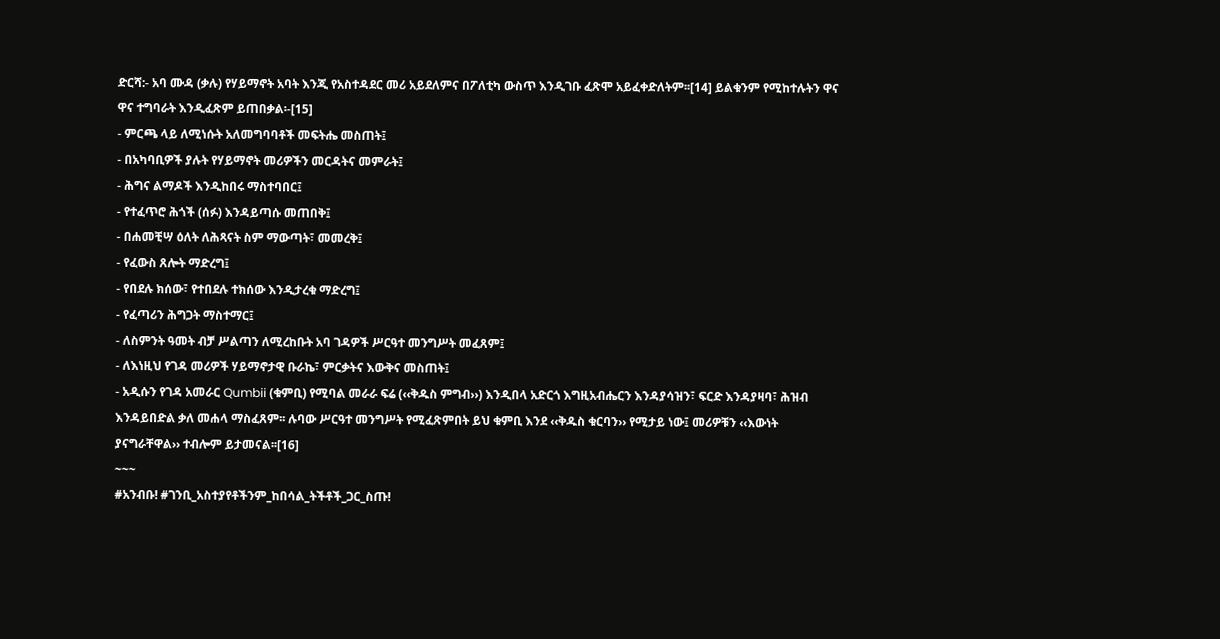ድርሻ:- አባ ሙዳ (ቃሉ) የሃይማኖት አባት እንጂ የአስተዳደር መሪ አይደለምና በፖለቲካ ውስጥ እንዲገቡ ፈጽሞ አይፈቀድለትም፡፡[14] ይልቁንም የሚከተሉትን ዋና ዋና ተግባራት እንዲፈጽም ይጠበቃል፡-[15]
- ምርጫ ላይ ለሚነሱት አለመግባባቶች መፍትሔ መስጠት፤
- በአካባቢዎች ያሉት የሃይማኖት መሪዎችን መርዳትና መምራት፤
- ሕግና ልማዶች እንዲከበሩ ማስተባበር፤
- የተፈጥሮ ሕጎች (ሰፉ) እንዳይጣሱ መጠበቅ፤
- በሐመቺሣ ዕለት ለሕጻናት ስም ማውጣት፣ መመረቅ፤
- የፈውስ ጸሎት ማድረግ፤
- የበደሉ ክሰው፣ የተበደሉ ተክሰው እንዲታረቁ ማድረግ፤
- የፈጣሪን ሕግጋት ማስተማር፤
- ለስምንት ዓመት ብቻ ሥልጣን ለሚረከቡት አባ ገዳዎች ሥርዓተ መንግሥት መፈጸም፤
- ለእነዚህ የገዳ መሪዎች ሃይማኖታዊ ቡራኬ፣ ምርቃትና እውቅና መስጠት፤
- አዲሱን የገዳ አመራር Qumbii (ቁምቢ) የሚባል መራራ ፍሬ (‹‹ቅዱስ ምግብ››) እንዲበላ አድርጎ እግዚአብሔርን እንዳያሳዝን፣ ፍርድ እንዳያዛባ፣ ሕዝብ እንዳይበድል ቃለ መሐላ ማስፈጸም፡፡ ሉባው ሥርዓተ መንግሥት የሚፈጽምበት ይህ ቁምቢ እንደ ‹‹ቅዱስ ቁርባን›› የሚታይ ነው፤ መሪዎቹን ‹‹እውነት ያናግራቸዋል›› ተብሎም ይታመናል፡፡[16]
~~~
#አንብቡ! #ገንቢ_አስተያየቶችንም_ከበሳል_ትችቶች_ጋር_ስጡ!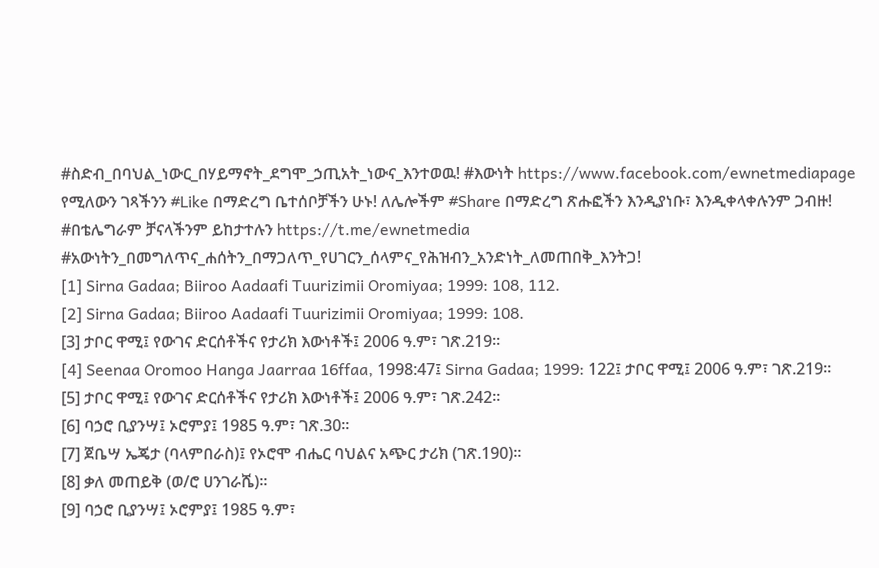#ስድብ_በባህል_ነውር_በሃይማኖት_ደግሞ_ኃጢአት_ነውና_እንተወዉ! #እውነት https://www.facebook.com/ewnetmediapage የሚለውን ገጻችንን #Like በማድረግ ቤተሰቦቻችን ሁኑ! ለሌሎችም #Share በማድረግ ጽሑፎችን እንዲያነቡ፣ እንዲቀላቀሉንም ጋብዙ!
#በቴሌግራም ቻናላችንም ይከታተሉን https://t.me/ewnetmedia
#አውነትን_በመግለጥና_ሐሰትን_በማጋለጥ_የሀገርን_ሰላምና_የሕዝብን_አንድነት_ለመጠበቅ_እንትጋ!
[1] Sirna Gadaa; Biiroo Aadaafi Tuurizimii Oromiyaa; 1999: 108, 112.
[2] Sirna Gadaa; Biiroo Aadaafi Tuurizimii Oromiyaa; 1999: 108.
[3] ታቦር ዋሚ፤ የውገና ድርሰቶችና የታሪክ እውነቶች፤ 2006 ዓ.ም፣ ገጽ.219፡፡
[4] Seenaa Oromoo Hanga Jaarraa 16ffaa, 1998:47፤ Sirna Gadaa; 1999: 122፤ ታቦር ዋሚ፤ 2006 ዓ.ም፣ ገጽ.219፡፡
[5] ታቦር ዋሚ፤ የውገና ድርሰቶችና የታሪክ እውነቶች፤ 2006 ዓ.ም፣ ገጽ.242፡፡
[6] ባኃሮ ቢያንሣ፤ ኦሮምያ፤ 1985 ዓ.ም፣ ገጽ.30፡፡
[7] ጀቤሣ ኤጄታ (ባላምበራስ)፤ የኦሮሞ ብሔር ባህልና አጭር ታሪክ (ገጽ.190)፡፡
[8] ቃለ መጠይቅ (ወ/ሮ ሀንገራሼ)፡፡
[9] ባኃሮ ቢያንሣ፤ ኦሮምያ፤ 1985 ዓ.ም፣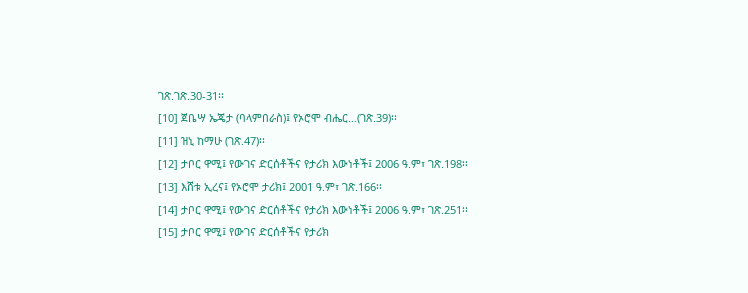ገጽ.ገጽ.30-31፡፡
[10] ጀቤሣ ኤጄታ (ባላምበራስ)፤ የኦሮሞ ብሔር…(ገጽ.39)፡፡
[11] ዝኒ ከማሁ (ገጽ.47)፡፡
[12] ታቦር ዋሚ፤ የውገና ድርሰቶችና የታሪክ እውነቶች፤ 2006 ዓ.ም፣ ገጽ.198፡፡
[13] እሸቱ ኢረና፤ የኦሮሞ ታሪክ፤ 2001 ዓ.ም፣ ገጽ.166፡፡
[14] ታቦር ዋሚ፤ የውገና ድርሰቶችና የታሪክ እውነቶች፤ 2006 ዓ.ም፣ ገጽ.251፡፡
[15] ታቦር ዋሚ፤ የውገና ድርሰቶችና የታሪክ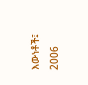እውነቶች፤ 2006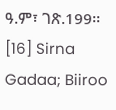ዓ.ም፣ ገጽ.199፡፡
[16] Sirna Gadaa; Biiroo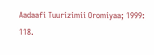Aadaafi Tuurizimii Oromiyaa; 1999: 118.